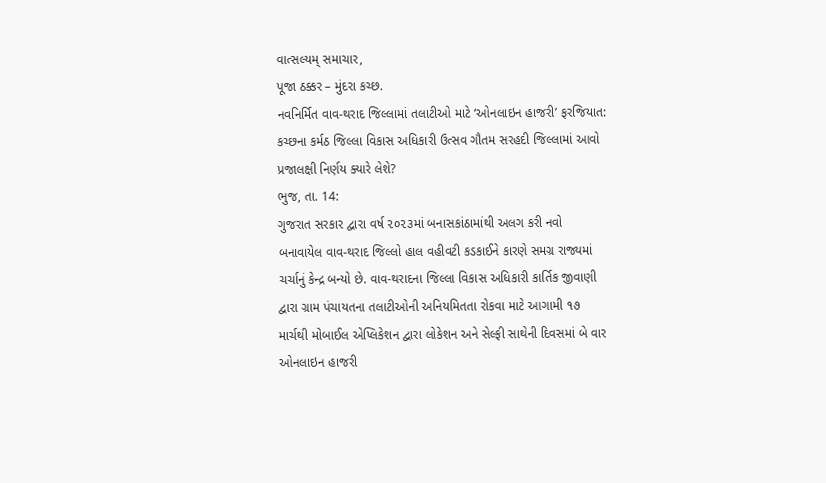વાત્સલ્યમ્ સમાચાર,
પૂજા ઠક્કર – મુંદરા કચ્છ.
નવનિર્મિત વાવ-થરાદ જિલ્લામાં તલાટીઓ માટે ‘ઓનલાઇન હાજરી’ ફરજિયાત: કચ્છના કર્મઠ જિલ્લા વિકાસ અધિકારી ઉત્સવ ગૌતમ સરહદી જિલ્લામાં આવો પ્રજાલક્ષી નિર્ણય ક્યારે લેશે?
ભુજ, તા. 14:
ગુજરાત સરકાર દ્વારા વર્ષ ૨૦૨૩માં બનાસકાંઠામાંથી અલગ કરી નવો બનાવાયેલ વાવ-થરાદ જિલ્લો હાલ વહીવટી કડકાઈને કારણે સમગ્ર રાજ્યમાં ચર્ચાનું કેન્દ્ર બન્યો છે. વાવ-થરાદના જિલ્લા વિકાસ અધિકારી કાર્તિક જીવાણી દ્વારા ગ્રામ પંચાયતના તલાટીઓની અનિયમિતતા રોકવા માટે આગામી ૧૭ માર્ચથી મોબાઈલ એપ્લિકેશન દ્વારા લોકેશન અને સેલ્ફી સાથેની દિવસમાં બે વાર ઓનલાઇન હાજરી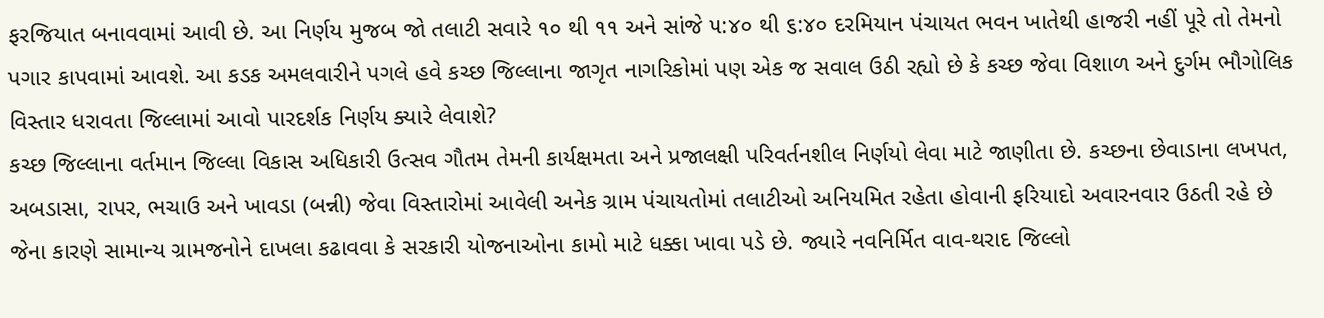ફરજિયાત બનાવવામાં આવી છે. આ નિર્ણય મુજબ જો તલાટી સવારે ૧૦ થી ૧૧ અને સાંજે ૫:૪૦ થી ૬:૪૦ દરમિયાન પંચાયત ભવન ખાતેથી હાજરી નહીં પૂરે તો તેમનો પગાર કાપવામાં આવશે. આ કડક અમલવારીને પગલે હવે કચ્છ જિલ્લાના જાગૃત નાગરિકોમાં પણ એક જ સવાલ ઉઠી રહ્યો છે કે કચ્છ જેવા વિશાળ અને દુર્ગમ ભૌગોલિક વિસ્તાર ધરાવતા જિલ્લામાં આવો પારદર્શક નિર્ણય ક્યારે લેવાશે?
કચ્છ જિલ્લાના વર્તમાન જિલ્લા વિકાસ અધિકારી ઉત્સવ ગૌતમ તેમની કાર્યક્ષમતા અને પ્રજાલક્ષી પરિવર્તનશીલ નિર્ણયો લેવા માટે જાણીતા છે. કચ્છના છેવાડાના લખપત, અબડાસા, રાપર, ભચાઉ અને ખાવડા (બન્ની) જેવા વિસ્તારોમાં આવેલી અનેક ગ્રામ પંચાયતોમાં તલાટીઓ અનિયમિત રહેતા હોવાની ફરિયાદો અવારનવાર ઉઠતી રહે છે જેના કારણે સામાન્ય ગ્રામજનોને દાખલા કઢાવવા કે સરકારી યોજનાઓના કામો માટે ધક્કા ખાવા પડે છે. જ્યારે નવનિર્મિત વાવ-થરાદ જિલ્લો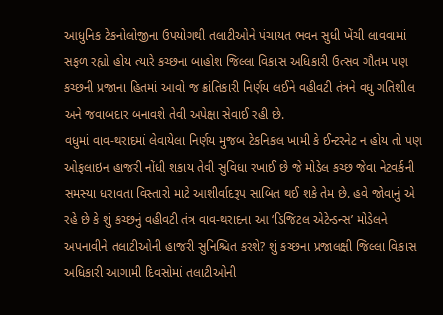આધુનિક ટેકનોલોજીના ઉપયોગથી તલાટીઓને પંચાયત ભવન સુધી ખેંચી લાવવામાં સફળ રહ્યો હોય ત્યારે કચ્છના બાહોશ જિલ્લા વિકાસ અધિકારી ઉત્સવ ગૌતમ પણ કચ્છની પ્રજાના હિતમાં આવો જ ક્રાંતિકારી નિર્ણય લઈને વહીવટી તંત્રને વધુ ગતિશીલ અને જવાબદાર બનાવશે તેવી અપેક્ષા સેવાઈ રહી છે.
વધુમાં વાવ-થરાદમાં લેવાયેલા નિર્ણય મુજબ ટેકનિકલ ખામી કે ઈન્ટરનેટ ન હોય તો પણ ઓફલાઇન હાજરી નોંધી શકાય તેવી સુવિધા રખાઈ છે જે મોડેલ કચ્છ જેવા નેટવર્કની સમસ્યા ધરાવતા વિસ્તારો માટે આશીર્વાદરૂપ સાબિત થઈ શકે તેમ છે. હવે જોવાનું એ રહે છે કે શું કચ્છનું વહીવટી તંત્ર વાવ-થરાદના આ ‘ડિજિટલ એટેન્ડન્સ’ મોડેલને અપનાવીને તલાટીઓની હાજરી સુનિશ્ચિત કરશે? શું કચ્છના પ્રજાલક્ષી જિલ્લા વિકાસ અધિકારી આગામી દિવસોમાં તલાટીઓની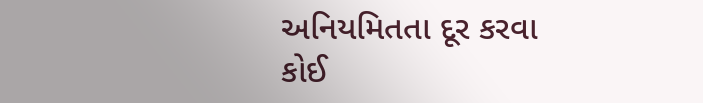અનિયમિતતા દૂર કરવા કોઈ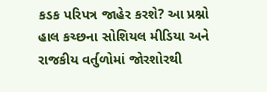કડક પરિપત્ર જાહેર કરશે? આ પ્રશ્નો હાલ કચ્છના સોશિયલ મીડિયા અને રાજકીય વર્તુળોમાં જોરશોરથી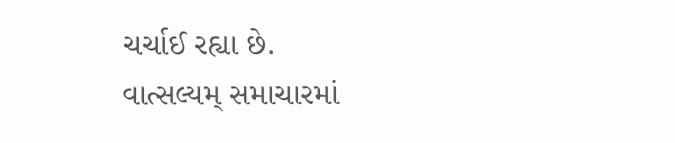ચર્ચાઈ રહ્યા છે.
વાત્સલ્યમ્ સમાચારમાં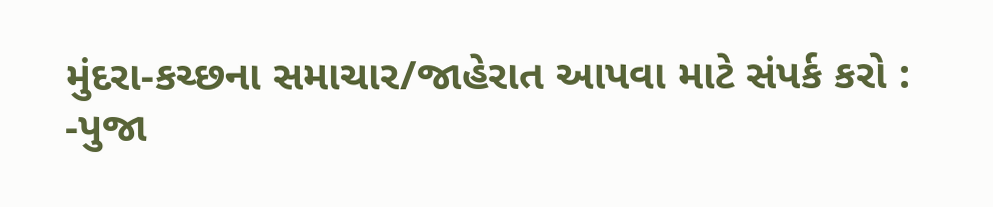મુંદરા-કચ્છના સમાચાર/જાહેરાત આપવા માટે સંપર્ક કરો :
-પુજા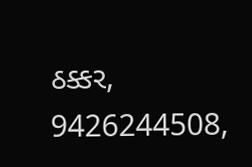ઠક્કર,
9426244508,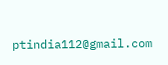ptindia112@gmail.com